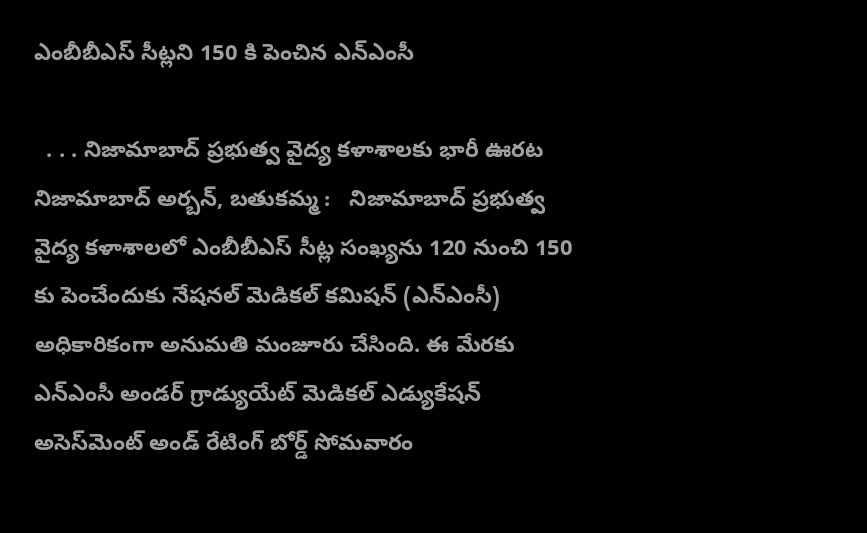ఎంబీబీఎస్ సీట్లని 150 కి పెంచిన ఎన్ఎంసీ

  . . . నిజామాబాద్ ప్రభుత్వ వైద్య కళాశాలకు భారీ ఊరట   నిజామాబాద్ అర్బన్, బతుకమ్మ :   నిజామాబాద్ ప్రభుత్వ వైద్య కళాశాలలో ఎంబీబీఎస్ సీట్ల సంఖ్యను 120 నుంచి 150 కు పెంచేందుకు నేషనల్ మెడికల్ కమిషన్ (ఎన్‌ఎంసీ) అధికారికంగా అనుమతి మంజూరు చేసింది. ఈ మేరకు ఎన్‌ఎంసీ అండర్ గ్రాడ్యుయేట్ మెడికల్ ఎడ్యుకేషన్ అసెస్‌మెంట్ అండ్ రేటింగ్ బోర్డ్ సోమవారం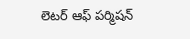లెటర్ ఆఫ్ పర్మిషన్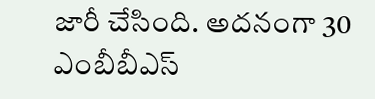జారీ చేసింది. అదనంగా 30 ఎంబీబీఎస్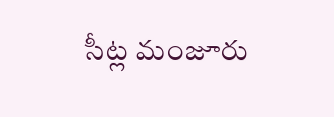సీట్ల మంజూరు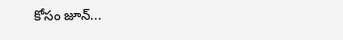కోసం జూన్...